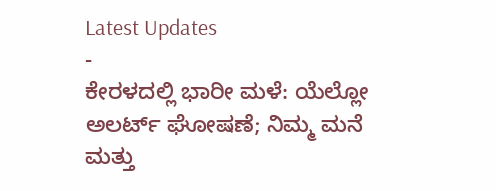Latest Updates
-
ಕೇರಳದಲ್ಲಿ ಭಾರೀ ಮಳೆ: ಯೆಲ್ಲೋ ಅಲರ್ಟ್ ಘೋಷಣೆ; ನಿಮ್ಮ ಮನೆ ಮತ್ತು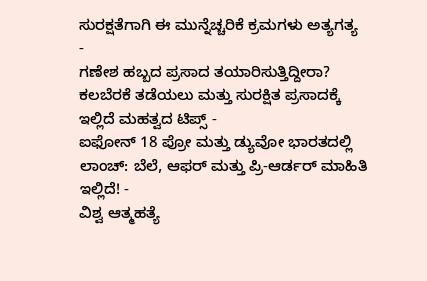ಸುರಕ್ಷತೆಗಾಗಿ ಈ ಮುನ್ನೆಚ್ಚರಿಕೆ ಕ್ರಮಗಳು ಅತ್ಯಗತ್ಯ -
ಗಣೇಶ ಹಬ್ಬದ ಪ್ರಸಾದ ತಯಾರಿಸುತ್ತಿದ್ದೀರಾ? ಕಲಬೆರಕೆ ತಡೆಯಲು ಮತ್ತು ಸುರಕ್ಷಿತ ಪ್ರಸಾದಕ್ಕೆ ಇಲ್ಲಿದೆ ಮಹತ್ವದ ಟಿಪ್ಸ್ -
ಐಫೋನ್ 18 ಪ್ರೋ ಮತ್ತು ಡ್ಯುವೋ ಭಾರತದಲ್ಲಿ ಲಾಂಚ್: ಬೆಲೆ, ಆಫರ್ ಮತ್ತು ಪ್ರಿ-ಆರ್ಡರ್ ಮಾಹಿತಿ ಇಲ್ಲಿದೆ! -
ವಿಶ್ವ ಆತ್ಮಹತ್ಯೆ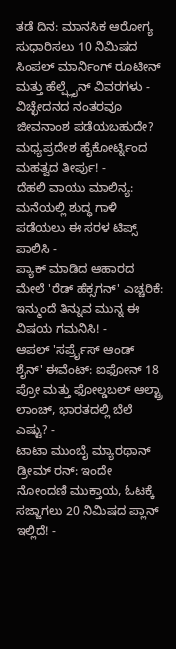ತಡೆ ದಿನ: ಮಾನಸಿಕ ಆರೋಗ್ಯ ಸುಧಾರಿಸಲು 10 ನಿಮಿಷದ ಸಿಂಪಲ್ ಮಾರ್ನಿಂಗ್ ರೂಟೀನ್ ಮತ್ತು ಹೆಲ್ಪ್ಲೈನ್ ವಿವರಗಳು -
ವಿಚ್ಛೇದನದ ನಂತರವೂ ಜೀವನಾಂಶ ಪಡೆಯಬಹುದೇ? ಮಧ್ಯಪ್ರದೇಶ ಹೈಕೋರ್ಟ್ನಿಂದ ಮಹತ್ವದ ತೀರ್ಪು! -
ದೆಹಲಿ ವಾಯು ಮಾಲಿನ್ಯ: ಮನೆಯಲ್ಲಿ ಶುದ್ಧ ಗಾಳಿ ಪಡೆಯಲು ಈ ಸರಳ ಟಿಪ್ಸ್ ಪಾಲಿಸಿ -
ಪ್ಯಾಕ್ ಮಾಡಿದ ಆಹಾರದ ಮೇಲೆ 'ರೆಡ್ ಹೆಕ್ಸಗನ್' ಎಚ್ಚರಿಕೆ: ಇನ್ಮುಂದೆ ತಿನ್ನುವ ಮುನ್ನ ಈ ವಿಷಯ ಗಮನಿಸಿ! -
ಆಪಲ್ 'ಸರ್ಪ್ರೈಸ್ ಆಂಡ್ ಶೈನ್' ಈವೆಂಟ್: ಐಫೋನ್ 18 ಪ್ರೋ ಮತ್ತು ಫೋಲ್ಡಬಲ್ ಆಲ್ಟ್ರಾ ಲಾಂಚ್, ಭಾರತದಲ್ಲಿ ಬೆಲೆ ಎಷ್ಟು? -
ಟಾಟಾ ಮುಂಬೈ ಮ್ಯಾರಥಾನ್ ಡ್ರೀಮ್ ರನ್: ಇಂದೇ ನೋಂದಣಿ ಮುಕ್ತಾಯ, ಓಟಕ್ಕೆ ಸಜ್ಜಾಗಲು 20 ನಿಮಿಷದ ಪ್ಲಾನ್ ಇಲ್ಲಿದೆ! -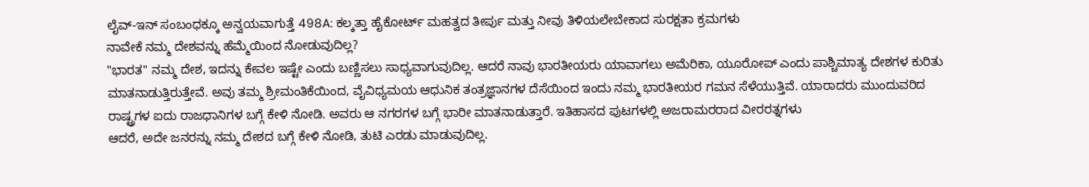ಲೈವ್-ಇನ್ ಸಂಬಂಧಕ್ಕೂ ಅನ್ವಯವಾಗುತ್ತೆ 498A: ಕಲ್ಕತ್ತಾ ಹೈಕೋರ್ಟ್ ಮಹತ್ವದ ತೀರ್ಪು ಮತ್ತು ನೀವು ತಿಳಿಯಲೇಬೇಕಾದ ಸುರಕ್ಷತಾ ಕ್ರಮಗಳು
ನಾವೇಕೆ ನಮ್ಮ ದೇಶವನ್ನು ಹೆಮ್ಮೆಯಿಂದ ನೋಡುವುದಿಲ್ಲ?
"ಭಾರತ" ನಮ್ಮ ದೇಶ, ಇದನ್ನು ಕೇವಲ ಇಷ್ಟೇ ಎಂದು ಬಣ್ಣಿಸಲು ಸಾಧ್ಯವಾಗುವುದಿಲ್ಲ. ಆದರೆ ನಾವು ಭಾರತೀಯರು ಯಾವಾಗಲು ಅಮೆರಿಕಾ, ಯೂರೋಪ್ ಎಂದು ಪಾಶ್ಚಿಮಾತ್ಯ ದೇಶಗಳ ಕುರಿತು ಮಾತನಾಡುತ್ತಿರುತ್ತೇವೆ. ಅವು ತಮ್ಮ ಶ್ರೀಮಂತಿಕೆಯಿಂದ, ವೈವಿಧ್ಯಮಯ ಆಧುನಿಕ ತಂತ್ರಜ್ಞಾನಗಳ ದೆಸೆಯಿಂದ ಇಂದು ನಮ್ಮ ಭಾರತೀಯರ ಗಮನ ಸೆಳೆಯುತ್ತಿವೆ. ಯಾರಾದರು ಮುಂದುವರಿದ ರಾಷ್ಟ್ರಗಳ ಐದು ರಾಜಧಾನಿಗಳ ಬಗ್ಗೆ ಕೇಳಿ ನೋಡಿ. ಅವರು ಆ ನಗರಗಳ ಬಗ್ಗೆ ಭಾರೀ ಮಾತನಾಡುತ್ತಾರೆ. ಇತಿಹಾಸದ ಪುಟಗಳಲ್ಲಿ ಅಜರಾಮರರಾದ ವೀರರತ್ನಗಳು
ಆದರೆ, ಅದೇ ಜನರನ್ನು ನಮ್ಮ ದೇಶದ ಬಗ್ಗೆ ಕೇಳಿ ನೋಡಿ, ತುಟಿ ಎರಡು ಮಾಡುವುದಿಲ್ಲ.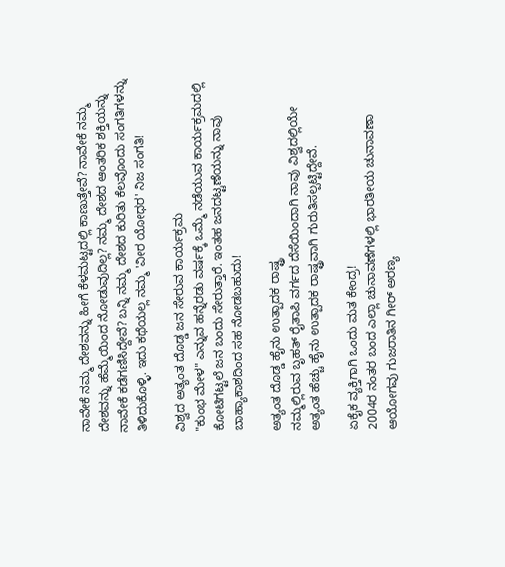ನಾವೇಕೆ ನಮ್ಮ ದೇಶವನ್ನು ಹೀಗೆ ಕೆಳಮಟ್ಟದಲ್ಲಿ ಕಾಣುತ್ತೇವೆ? ನಾವೇಕೆ ನಮ್ಮ ದೇಶವನ್ನು ಹೆಮ್ಮೆಯಿಂದ ನೋಡುವುದಿಲ್ಲ? ನಮ್ಮ ದೇಶದ ಆಂತರಿಕ ಶಕ್ತಿಯನ್ನು ನಾವೇಕೆ ಕಡೆಗಣಿಸಿದ್ದೇವೆ? ಬನ್ನಿ ನಮ್ಮ ದೇಶದ ಕುರಿತು ಕೆಲವೊಂದು ಸಂಗತಿಗಳನ್ನು ತಿಳಿದುಕೊಳ್ಳಿ. ಇದು ಕಥೆಯಲ್ಲ ನಮ್ಮ 'ವೀರ ಯೋಧರ' ನಿಜ ಸಂಗತಿ!

ವಿಶ್ವದ ಅತ್ಯಂತ ದೊಡ್ಡ ಜನ ಸೇರುವ ಕಾರ್ಯಕ್ರಮ
"ಕುಂಭ ಮೇಳ" ಎನ್ನುವ ಹನ್ನೆರಡು ವರ್ಷಕ್ಕೆ ಒಮ್ಮೆ ನಡೆಯುವ ಕಾರ್ಯಕ್ರಮದಲ್ಲಿ ಕೋಟಿಗಟ್ಟಲೆ ಜನ ಬಂದು ಸೇರುತ್ತಾರೆ. ಇಂತಹ ಜನದಟ್ಟಣೆಯನ್ನು ನಾವು ಬಾಹ್ಯಾಕಾಶದಿಂದ ಸಹ ನೋಡಬಹುದು!

ಅತ್ಯಂತ ದೊಡ್ಡ ಹೈನು ಉತ್ಪಾದಕ ರಾಷ್ಟ್ರ
ನಮ್ಮಲ್ಲಿರುವ ಬೃಹತ್ ರೈತಾಪಿ ವರ್ಗದ ದೆಸೆಯಿಂದಾಗಿ ನಾವು ವಿಶ್ವದಲ್ಲಿಯೇ ಅತ್ಯಂತ ಹೆಚ್ಚು ಹೈನು ಉತ್ಪಾದಕ ರಾಷ್ಟ್ರವಾಗಿ ಗುರುತಿಸಲ್ಪಟ್ಟಿದ್ದೇವೆ.

ಏಕೈಕ ವ್ಯಕ್ತಿಗಾಗಿ ಒಂದು ಮತ ಕೇಂದ್ರ!
2004ರ ನಂತರ ಬಂದ ಎಲ್ಲಾ ಚುನಾವಣೆಗಳಲ್ಲಿ ಭಾರತೀಯ ಚುನಾವಣಾ ಆಯೋಗವು ಗುಜರಾತಿನ ಗೀರ್ ಅರಣ್ಯ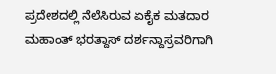ಪ್ರದೇಶದಲ್ಲಿ ನೆಲೆಸಿರುವ ಏಕೈಕ ಮತದಾರ ಮಹಾಂತ್ ಭರತ್ದಾಸ್ ದರ್ಶನ್ದಾಸ್ರವರಿಗಾಗಿ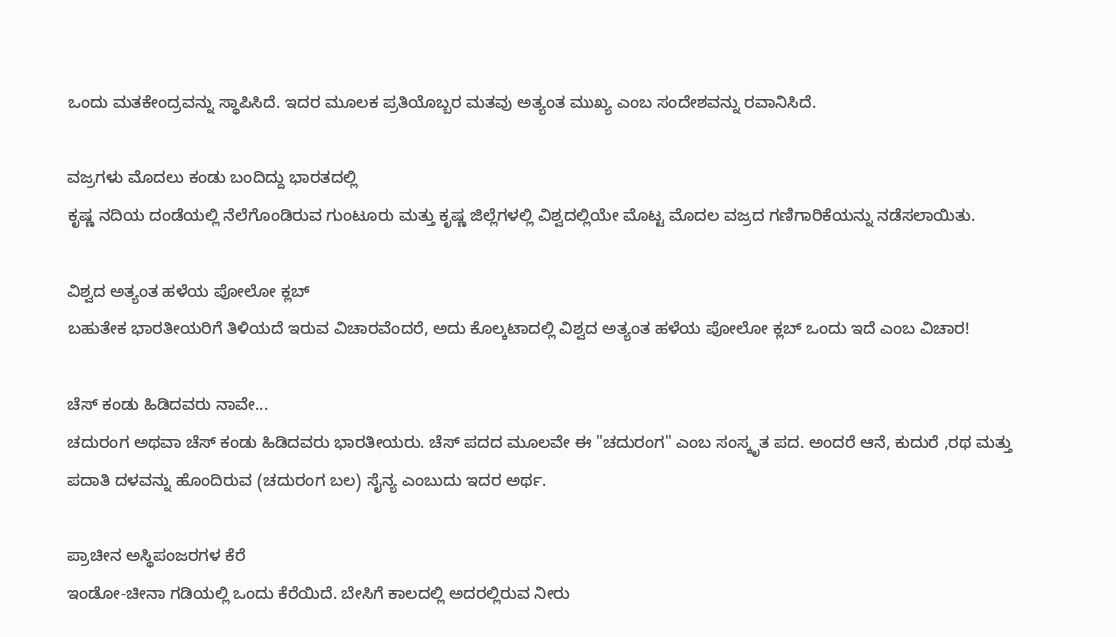ಒಂದು ಮತಕೇಂದ್ರವನ್ನು ಸ್ಥಾಪಿಸಿದೆ. ಇದರ ಮೂಲಕ ಪ್ರತಿಯೊಬ್ಬರ ಮತವು ಅತ್ಯಂತ ಮುಖ್ಯ ಎಂಬ ಸಂದೇಶವನ್ನು ರವಾನಿಸಿದೆ.

ವಜ್ರಗಳು ಮೊದಲು ಕಂಡು ಬಂದಿದ್ದು ಭಾರತದಲ್ಲಿ
ಕೃಷ್ಣ ನದಿಯ ದಂಡೆಯಲ್ಲಿ ನೆಲೆಗೊಂಡಿರುವ ಗುಂಟೂರು ಮತ್ತು ಕೃಷ್ಣ ಜಿಲ್ಲೆಗಳಲ್ಲಿ ವಿಶ್ವದಲ್ಲಿಯೇ ಮೊಟ್ಟ ಮೊದಲ ವಜ್ರದ ಗಣಿಗಾರಿಕೆಯನ್ನು ನಡೆಸಲಾಯಿತು.

ವಿಶ್ವದ ಅತ್ಯಂತ ಹಳೆಯ ಪೋಲೋ ಕ್ಲಬ್
ಬಹುತೇಕ ಭಾರತೀಯರಿಗೆ ತಿಳಿಯದೆ ಇರುವ ವಿಚಾರವೆಂದರೆ, ಅದು ಕೊಲ್ಕಟಾದಲ್ಲಿ ವಿಶ್ವದ ಅತ್ಯಂತ ಹಳೆಯ ಪೋಲೋ ಕ್ಲಬ್ ಒಂದು ಇದೆ ಎಂಬ ವಿಚಾರ!

ಚೆಸ್ ಕಂಡು ಹಿಡಿದವರು ನಾವೇ...
ಚದುರಂಗ ಅಥವಾ ಚೆಸ್ ಕಂಡು ಹಿಡಿದವರು ಭಾರತೀಯರು. ಚೆಸ್ ಪದದ ಮೂಲವೇ ಈ "ಚದುರಂಗ" ಎಂಬ ಸಂಸ್ಕೃತ ಪದ. ಅಂದರೆ ಆನೆ, ಕುದುರೆ ,ರಥ ಮತ್ತು ಪದಾತಿ ದಳವನ್ನು ಹೊಂದಿರುವ (ಚದುರಂಗ ಬಲ) ಸೈನ್ಯ ಎಂಬುದು ಇದರ ಅರ್ಥ.

ಪ್ರಾಚೀನ ಅಸ್ಥಿಪಂಜರಗಳ ಕೆರೆ
ಇಂಡೋ-ಚೀನಾ ಗಡಿಯಲ್ಲಿ ಒಂದು ಕೆರೆಯಿದೆ. ಬೇಸಿಗೆ ಕಾಲದಲ್ಲಿ ಅದರಲ್ಲಿರುವ ನೀರು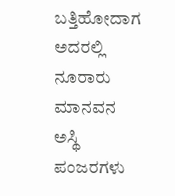ಬತ್ತಿಹೋದಾಗ ಅದರಲ್ಲಿ ನೂರಾರು ಮಾನವನ ಅಸ್ಥಿ ಪಂಜರಗಳು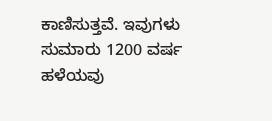ಕಾಣಿಸುತ್ತವೆ. ಇವುಗಳು ಸುಮಾರು 1200 ವರ್ಷ ಹಳೆಯವು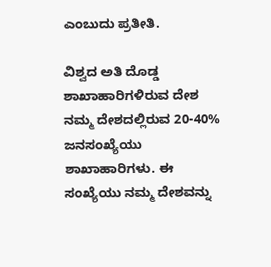ಎಂಬುದು ಪ್ರತೀತಿ.

ವಿಶ್ವದ ಅತಿ ದೊಡ್ಡ ಶಾಖಾಹಾರಿಗಳಿರುವ ದೇಶ
ನಮ್ಮ ದೇಶದಲ್ಲಿರುವ 20-40% ಜನಸಂಖ್ಯೆಯು ಶಾಖಾಹಾರಿಗಳು. ಈ ಸಂಖ್ಯೆಯು ನಮ್ಮ ದೇಶವನ್ನು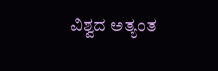ವಿಶ್ವದ ಅತ್ಯಂತ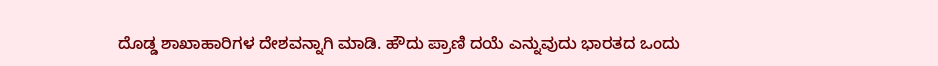ದೊಡ್ಡ ಶಾಖಾಹಾರಿಗಳ ದೇಶವನ್ನಾಗಿ ಮಾಡಿ. ಹೌದು ಪ್ರಾಣಿ ದಯೆ ಎನ್ನುವುದು ಭಾರತದ ಒಂದು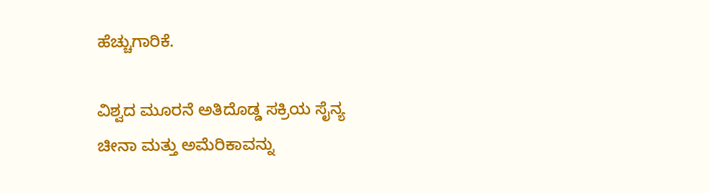ಹೆಚ್ಚುಗಾರಿಕೆ.

ವಿಶ್ವದ ಮೂರನೆ ಅತಿದೊಡ್ಡ ಸಕ್ರಿಯ ಸೈನ್ಯ
ಚೀನಾ ಮತ್ತು ಅಮೆರಿಕಾವನ್ನು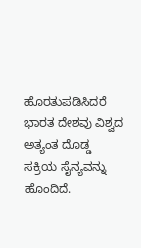ಹೊರತುಪಡಿಸಿದರೆ ಭಾರತ ದೇಶವು ವಿಶ್ವದ ಅತ್ಯಂತ ದೊಡ್ಡ ಸಕ್ರಿಯ ಸೈನ್ಯವನ್ನು ಹೊಂದಿದೆ.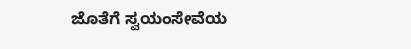ಜೊತೆಗೆ ಸ್ವಯಂಸೇವೆಯ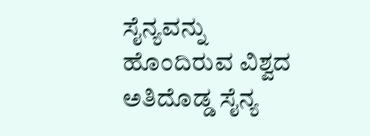ಸೈನ್ಯವನ್ನು ಹೊಂದಿರುವ ವಿಶ್ವದ ಅತಿದೊಡ್ಡ ಸೈನ್ಯ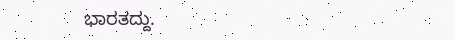ಭಾರತದ್ದು.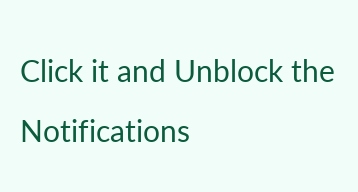Click it and Unblock the Notifications